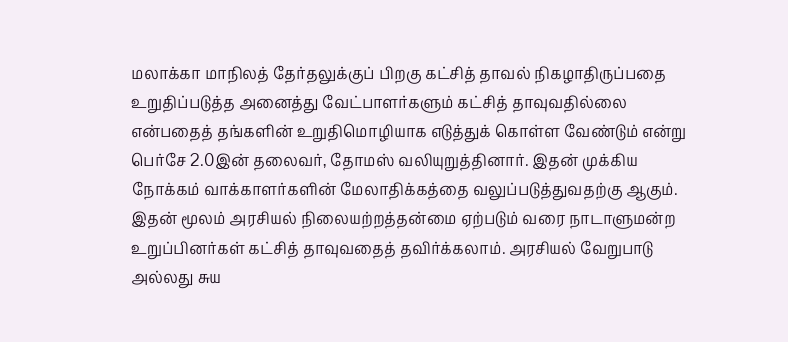மலாக்கா மாநிலத் தேர்தலுக்குப் பிறகு கட்சித் தாவல் நிகழாதிருப்பதை உறுதிப்படுத்த அனைத்து வேட்பாளர்களும் கட்சித் தாவுவதில்லை என்பதைத் தங்களின் உறுதிமொழியாக எடுத்துக் கொள்ள வேண்டும் என்று பெர்சே 2.0இன் தலைவர், தோமஸ் வலியுறுத்தினார். இதன் முக்கிய நோக்கம் வாக்காளர்களின் மேலாதிக்கத்தை வலுப்படுத்துவதற்கு ஆகும். இதன் மூலம் அரசியல் நிலையற்றத்தன்மை ஏற்படும் வரை நாடாளுமன்ற உறுப்பினர்கள் கட்சித் தாவுவதைத் தவிர்க்கலாம். அரசியல் வேறுபாடு அல்லது சுய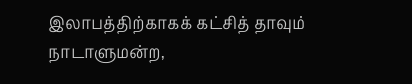இலாபத்திற்காகக் கட்சித் தாவும் நாடாளுமன்ற,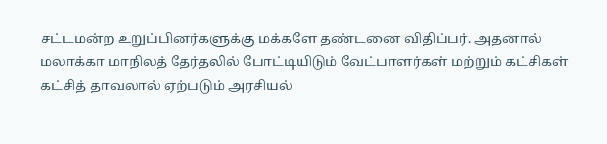சட்டமன்ற உறுப்பினர்களுக்கு மக்களே தண்டனை விதிப்பர். அதனால் மலாக்கா மாநிலத் தேர்தலில் போட்டியிடும் வேட்பாளர்கள் மற்றும் கட்சிகள் கட்சித் தாவலால் ஏற்படும் அரசியல்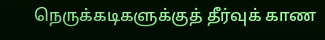நெருக்கடிகளுக்குத் தீர்வுக் காண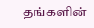தங்களின்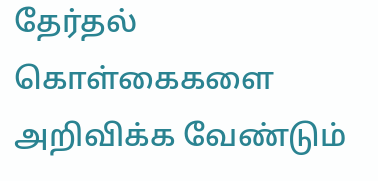தேர்தல் கொள்கைகளை அறிவிக்க வேண்டும்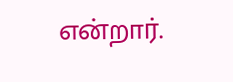என்றார்.